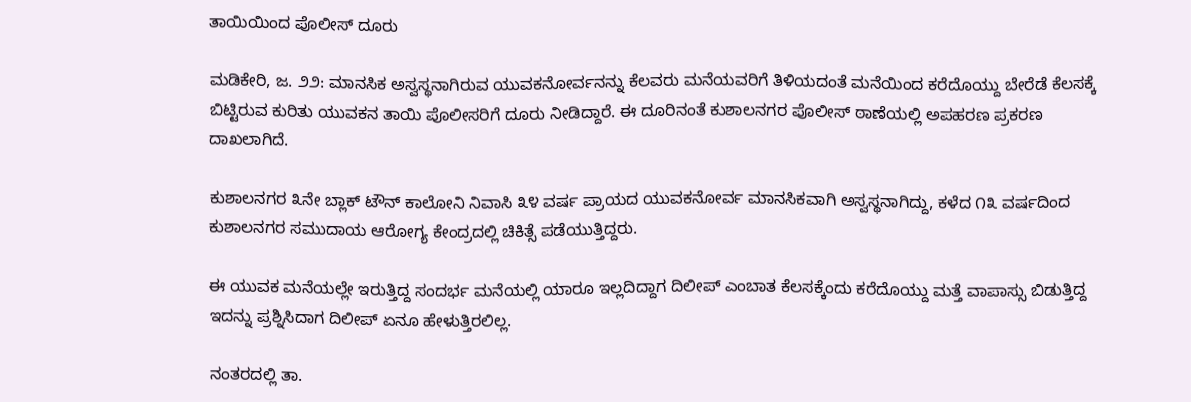ತಾಯಿಯಿಂದ ಪೊಲೀಸ್ ದೂರು

ಮಡಿಕೇರಿ, ಜ. ೨೨: ಮಾನಸಿಕ ಅಸ್ವಸ್ಥನಾಗಿರುವ ಯುವಕನೋರ್ವನನ್ನು ಕೆಲವರು ಮನೆಯವರಿಗೆ ತಿಳಿಯದಂತೆ ಮನೆಯಿಂದ ಕರೆದೊಯ್ದು ಬೇರೆಡೆ ಕೆಲಸಕ್ಕೆ ಬಿಟ್ಟಿರುವ ಕುರಿತು ಯುವಕನ ತಾಯಿ ಪೊಲೀಸರಿಗೆ ದೂರು ನೀಡಿದ್ದಾರೆ. ಈ ದೂರಿನಂತೆ ಕುಶಾಲನಗರ ಪೊಲೀಸ್ ಠಾಣೆಯಲ್ಲಿ ಅಪಹರಣ ಪ್ರಕರಣ ದಾಖಲಾಗಿದೆ.

ಕುಶಾಲನಗರ ೩ನೇ ಬ್ಲಾಕ್ ಟೌನ್ ಕಾಲೋನಿ ನಿವಾಸಿ ೩೪ ವರ್ಷ ಪ್ರಾಯದ ಯುವಕನೋರ್ವ ಮಾನಸಿಕವಾಗಿ ಅಸ್ವಸ್ಥನಾಗಿದ್ದು, ಕಳೆದ ೧೩ ವರ್ಷದಿಂದ ಕುಶಾಲನಗರ ಸಮುದಾಯ ಆರೋಗ್ಯ ಕೇಂದ್ರದಲ್ಲಿ ಚಿಕಿತ್ಸೆ ಪಡೆಯುತ್ತಿದ್ದರು.

ಈ ಯುವಕ ಮನೆಯಲ್ಲೇ ಇರುತ್ತಿದ್ದ ಸಂದರ್ಭ ಮನೆಯಲ್ಲಿ ಯಾರೂ ಇಲ್ಲದಿದ್ದಾಗ ದಿಲೀಪ್ ಎಂಬಾತ ಕೆಲಸಕ್ಕೆಂದು ಕರೆದೊಯ್ದು ಮತ್ತೆ ವಾಪಾಸ್ಸು ಬಿಡುತ್ತಿದ್ದ ಇದನ್ನು ಪ್ರಶ್ನಿಸಿದಾಗ ದಿಲೀಪ್ ಏನೂ ಹೇಳುತ್ತಿರಲಿಲ್ಲ.

ನಂತರದಲ್ಲಿ ತಾ.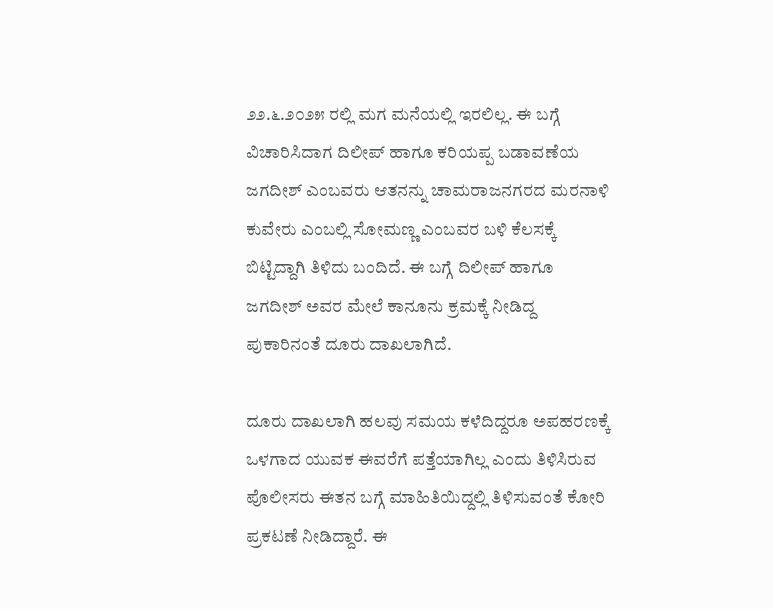೨೨.೬.೨೦೨೫ ರಲ್ಲಿ ಮಗ ಮನೆಯಲ್ಲಿ ಇರಲಿಲ್ಲ. ಈ ಬಗ್ಗೆ ವಿಚಾರಿಸಿದಾಗ ದಿಲೀಪ್ ಹಾಗೂ ಕರಿಯಪ್ಪ ಬಡಾವಣೆಯ ಜಗದೀಶ್ ಎಂಬವರು ಆತನನ್ನು ಚಾಮರಾಜನಗರದ ಮರನಾಳಿ ಕುವೇರು ಎಂಬಲ್ಲಿ ಸೋಮಣ್ಣ ಎಂಬವರ ಬಳಿ ಕೆಲಸಕ್ಕೆ ಬಿಟ್ಟಿದ್ದಾಗಿ ತಿಳಿದು ಬಂದಿದೆ. ಈ ಬಗ್ಗೆ ದಿಲೀಪ್ ಹಾಗೂ ಜಗದೀಶ್ ಅವರ ಮೇಲೆ ಕಾನೂನು ಕ್ರಮಕ್ಕೆ ನೀಡಿದ್ದ ಪುಕಾರಿನಂತೆ ದೂರು ದಾಖಲಾಗಿದೆ.

ದೂರು ದಾಖಲಾಗಿ ಹಲವು ಸಮಯ ಕಳೆದಿದ್ದರೂ ಅಪಹರಣಕ್ಕೆ ಒಳಗಾದ ಯುವಕ ಈವರೆಗೆ ಪತ್ತೆಯಾಗಿಲ್ಲ ಎಂದು ತಿಳಿಸಿರುವ ಪೊಲೀಸರು ಈತನ ಬಗ್ಗೆ ಮಾಹಿತಿಯಿದ್ದಲ್ಲಿ ತಿಳಿಸುವಂತೆ ಕೋರಿ ಪ್ರಕಟಣೆ ನೀಡಿದ್ದಾರೆ. ಈ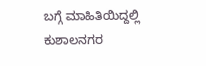ಬಗ್ಗೆ ಮಾಹಿತಿಯಿದ್ದಲ್ಲಿ ಕುಶಾಲನಗರ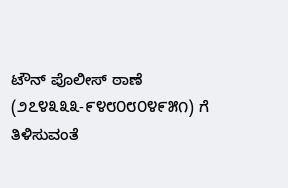ಟೌನ್ ಪೊಲೀಸ್ ಠಾಣೆ (೨೭೪೩೩೩-೯೪೮೦೮೦೪೯೫೧) ಗೆ ತಿಳಿಸುವಂತೆ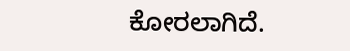ಕೋರಲಾಗಿದೆ.